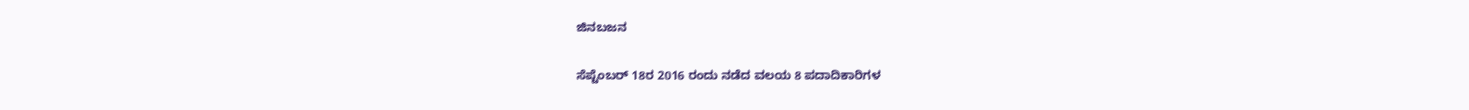ಜಿನಬಜನ

ಸೆಪ್ಟೆಂಬರ್ 18ರ 2016 ರಂದು ನಡೆದ ವಲಯ 8 ಪದಾದಿಕಾರಿಗಳ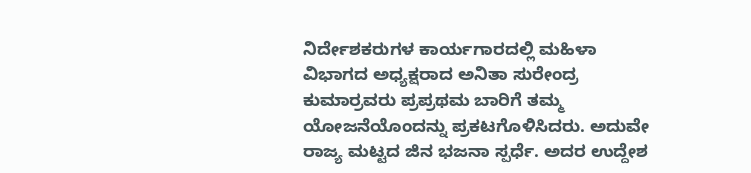ನಿರ್ದೇಶಕರುಗಳ ಕಾರ್ಯಗಾರದಲ್ಲಿ ಮಹಿಳಾ ವಿಭಾಗದ ಅಧ್ಯಕ್ಷರಾದ ಅನಿತಾ ಸುರೇಂದ್ರ ಕುಮಾರ್ರವರು ಪ್ರಪ್ರಥಮ ಬಾರಿಗೆ ತಮ್ಮ ಯೋಜನೆಯೊಂದನ್ನು ಪ್ರಕಟಗೊಳಿಸಿದರು. ಅದುವೇ ರಾಜ್ಯ ಮಟ್ಟದ ಜಿನ ಭಜನಾ ಸ್ಪರ್ಧೆ. ಅದರ ಉದ್ದೇಶ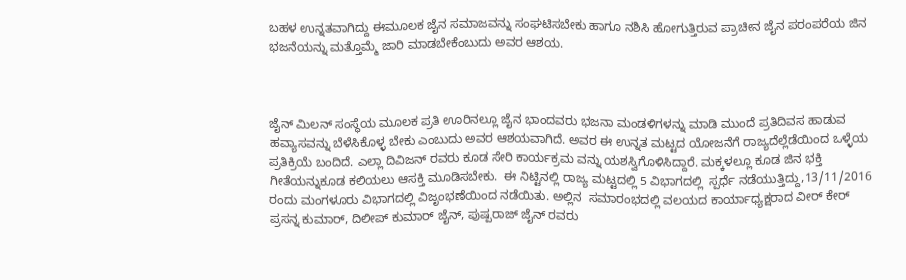ಬಹಳ ಉನ್ನತವಾಗಿದ್ದು ಈಮೂಲಕ ಜೈನ ಸಮಾಜವನ್ನು ಸಂಘಟಿಸಬೇಕು ಹಾಗೂ ನಶಿಸಿ ಹೋಗುತ್ತಿರುವ ಪ್ರಾಚೀನ ಜೈನ ಪರಂಪರೆಯ ಜಿನ ಭಜನೆಯನ್ನು ಮತ್ತೊಮ್ಮೆ ಜಾರಿ ಮಾಡಬೇಕೆಂಬುದು ಅವರ ಆಶಯ.



ಜೈನ್ ಮಿಲನ್ ಸಂಸ್ಥೆಯ ಮೂಲಕ ಪ್ರತಿ ಊರಿನಲ್ಲೂ ಜೈನ ಭಾಂದವರು ಭಜನಾ ಮಂಡಳಿಗಳನ್ನು ಮಾಡಿ ಮುಂದೆ ಪ್ರತಿದಿವಸ ಹಾಡುವ ಹವ್ಯಾಸವನ್ನು ಬೆಳೆಸಿಕೊಳ್ಳ ಬೇಕು ಎಂಬುದು ಅವರ ಆಶಯವಾಗಿದೆ. ಅವರ ಈ ಉನ್ನತ ಮಟ್ಟದ ಯೋಜನೆಗೆ ರಾಜ್ಯದೆಲ್ಲೆಡೆಯಿಂದ ಒಳ್ಳೆಯ ಪ್ರತಿಕ್ರಿಯೆ ಬಂದಿದೆ. ಎಲ್ಲಾ ದಿವಿಜನ್ ರವರು ಕೂಡ ಸೇರಿ ಕಾರ್ಯಕ್ರಮ ವನ್ನು ಯಶಸ್ವಿಗೊಳಿಸಿದ್ದಾರೆ. ಮಕ್ಕಳಲ್ಲೂ ಕೂಡ ಜಿನ ಭಕ್ತಿ ಗೀತೆಯನ್ನುಕೂಡ ಕಲಿಯಲು ಆಸಕ್ತಿ ಮೂಡಿಸಬೇಕು.  ಈ ನಿಟ್ಟಿನಲ್ಲಿ ರಾಜ್ಯ ಮಟ್ಟದಲ್ಲಿ 5 ವಿಭಾಗದಲ್ಲಿ  ಸ್ಪರ್ಧೆ ನಡೆಯುತ್ತಿದ್ದು,13/11/2016 ರಂದು ಮಂಗಳೂರು ವಿಭಾಗದಲ್ಲಿ ವಿಜೃಂಭಣೆಯಿಂದ ನಡೆಯಿತು. ಅಲ್ಲಿನ  ಸಮಾರಂಭದಲ್ಲಿ ವಲಯದ ಕಾರ್ಯಾಧ್ಯಕ್ಷರಾದ ವೀರ್ ಕೇರ್ ಪ್ರಸನ್ನ ಕುಮಾರ್, ದಿಲೀಪ್ ಕುಮಾರ್ ಜೈನ್, ಪುಷ್ಪರಾಜ್ ಜೈನ್ ರವರು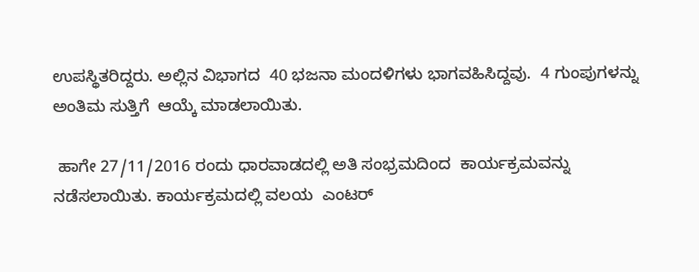ಉಪಸ್ಥಿತರಿದ್ದರು. ಅಲ್ಲಿನ ವಿಭಾಗದ  40 ಭಜನಾ ಮಂದಳಿಗಳು ಭಾಗವಹಿಸಿದ್ದವು.  4 ಗುಂಪುಗಳನ್ನು ಅಂತಿಮ ಸುತ್ತಿಗೆ  ಆಯ್ಕೆ ಮಾಡಲಾಯಿತು.

 ಹಾಗೇ 27/11/2016 ರಂದು ಧಾರವಾಡದಲ್ಲಿ ಅತಿ ಸಂಭ್ರಮದಿಂದ  ಕಾರ್ಯಕ್ರಮವನ್ನು ನಡೆಸಲಾಯಿತು. ಕಾರ್ಯಕ್ರಮದಲ್ಲಿ ವಲಯ  ಎಂಟರ್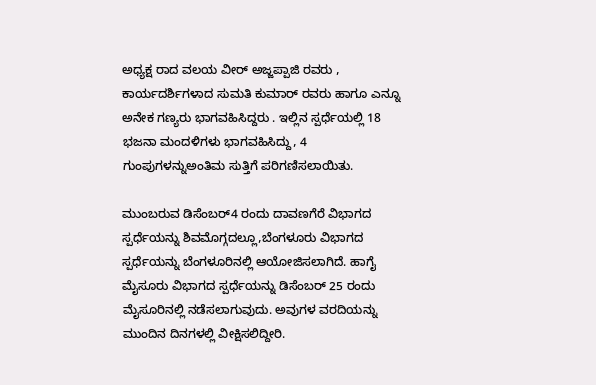ಅಧ್ಯಕ್ಷ ರಾದ ವಲಯ ವೀರ್ ಅಜ್ಜಪ್ಪಾಜಿ ರವರು , ಕಾರ್ಯದರ್ಶಿಗಳಾದ ಸುಮತಿ ಕುಮಾರ್ ರವರು ಹಾಗೂ ಎನ್ನೂ ಅನೇಕ ಗಣ್ಯರು ಭಾಗವಹಿಸಿದ್ದರು . ಇಲ್ಲಿನ ಸ್ಪರ್ಧೆಯಲ್ಲಿ 18 ಭಜನಾ ಮಂದಳಿಗಳು ಭಾಗವಹಿಸಿದ್ದು, 4 ಗುಂಪುಗಳನ್ನುಅಂತಿಮ ಸುತ್ತಿಗೆ ಪರಿಗಣಿಸಲಾಯಿತು.

ಮುಂಬರುವ ಡಿಸೆಂಬರ್4 ರಂದು ದಾವಣಗೆರೆ ವಿಭಾಗದ ಸ್ಪರ್ಧೆಯನ್ನು ಶಿವಮೊಗ್ಗದಲ್ಲೂ,ಬೆಂಗಳೂರು ವಿಭಾಗದ ಸ್ಪರ್ಧೆಯನ್ನು ಬೆಂಗಳೂರಿನಲ್ಲಿ ಆಯೋಜಿಸಲಾಗಿದೆ. ಹಾಗೈ ಮೈಸೂರು ವಿಭಾಗದ ಸ್ಪರ್ಧೆಯನ್ನು ಡಿಸೆಂಬರ್ 25 ರಂದು ಮೈಸೂರಿನಲ್ಲಿ ನಡೆಸಲಾಗುವುದು. ಅವುಗಳ ವರದಿಯನ್ನು ಮುಂದಿನ ದಿನಗಳಲ್ಲಿ ವೀಕ್ಷಿಸಲಿದ್ದೀರಿ.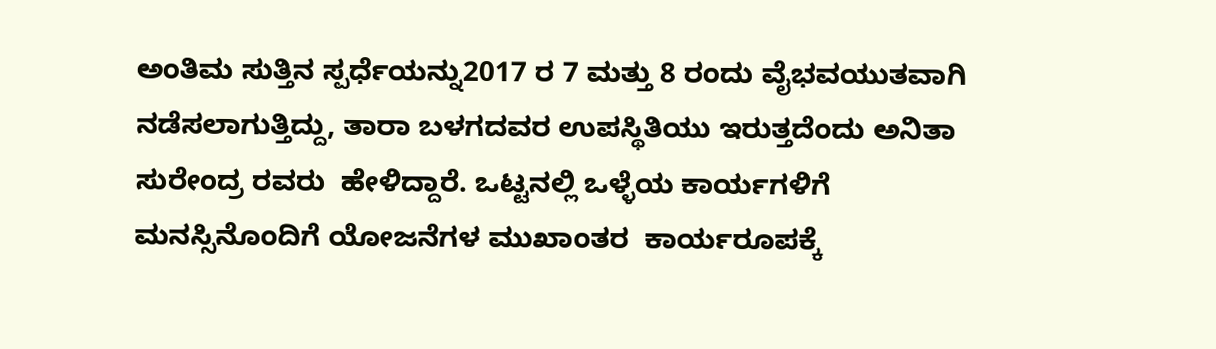ಅಂತಿಮ ಸುತ್ತಿನ ಸ್ಪರ್ಧೆಯನ್ನು2017 ರ 7 ಮತ್ತು 8 ರಂದು ವೈಭವಯುತವಾಗಿ ನಡೆಸಲಾಗುತ್ತಿದ್ದು, ತಾರಾ ಬಳಗದವರ ಉಪಸ್ಥಿತಿಯು ಇರುತ್ತದೆಂದು ಅನಿತಾ ಸುರೇಂದ್ರ ರವರು  ಹೇಳಿದ್ದಾರೆ. ಒಟ್ಟನಲ್ಲಿ ಒಳ್ಳೆಯ ಕಾರ್ಯಗಳಿಗೆ ಮನಸ್ಸಿನೊಂದಿಗೆ ಯೋಜನೆಗಳ ಮುಖಾಂತರ  ಕಾರ್ಯರೂಪಕ್ಕೆ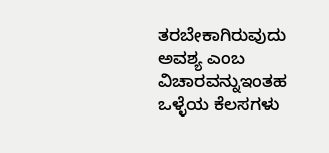ತರಬೇಕಾಗಿರುವುದು ಅವಶ್ಯ ಎಂಬ ವಿಚಾರವನ್ನುಇಂತಹ ಒಳ್ಳೆಯ ಕೆಲಸಗಳು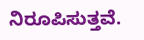ನಿರೂಪಿಸುತ್ತವೆ.